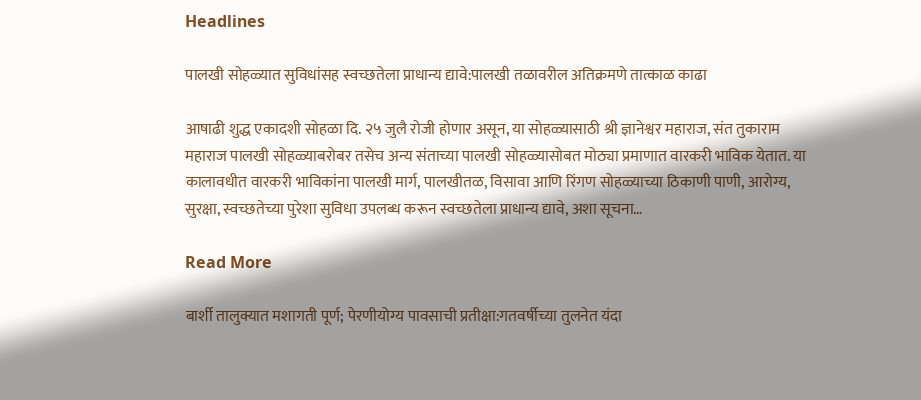Headlines

पालखी सोहळ्यात सुविधांसह स्वच्छतेला प्राधान्य द्यावे:पालखी तळावरील अतिक्रमणे तात्काळ काढा

आषाढी शुद्ध एकादशी सोहळा दि. २५ जुलै रोजी होणार असून, या सोहळ्यासाठी श्री ज्ञानेश्वर महाराज, संत तुकाराम महाराज पालखी सोहळ्याबरोबर तसेच अन्य संताच्या पालखी सोहळ्यासोबत मोठ्या प्रमाणात वारकरी भाविक येतात. या कालावधीत वारकरी भाविकांना पालखी मार्ग, पालखीतळ, विसावा आणि रिंगण सोहळ्याच्या ठिकाणी पाणी, आरोग्य, सुरक्षा, स्वच्छतेच्या पुरेशा सुविधा उपलब्ध करून स्वच्छतेला प्राधान्य द्यावे, अशा सूचना…

Read More

बार्शी तालुक्यात मशागती पूर्ण; पेरणीयोग्य पावसाची प्रतीक्षा:गतवर्षीच्या तुलनेत यंदा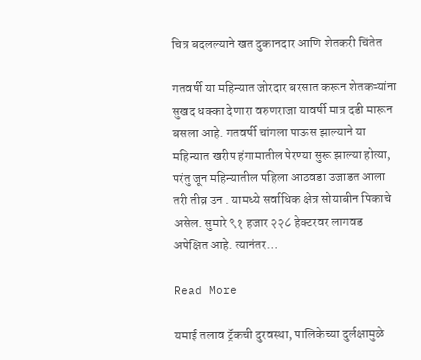चित्र बदलल्याने खत दुकानदार आणि शेतकरी चिंतेत

गतवर्षी या महिन्यात जोरदार बरसात करून शेतकऱ्यांना सुखद धक्का देणारा वरुणराजा यावर्षी मात्र दडी मारून बसला आहे. गतवर्षी चांगला पाऊस झाल्याने या महिन्यात खरीप हंगामातील पेरण्या सुरू झाल्या होत्या, परंतु जून महिन्यातील पहिला आठवडा उजाडत आला तरी तीव्र उन . यामध्ये सर्वाधिक क्षेत्र सोयाबीन पिकाचे असेल. सुमारे ९१ हजार २२८ हेक्टरवर लागवड अपेक्षित आहे. त्यानंतर…

Read More

यमाई तलाव ट्रॅकची दुरवस्था, पालिकेच्या दुर्लक्षामुळे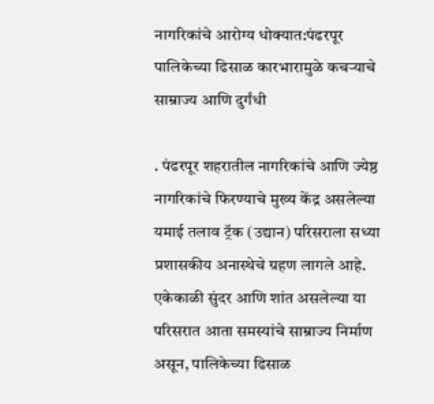नागरिकांचे आरोग्य धोक्यात:पंढरपूर पालिकेच्या ढिसाळ कारभारामुळे कचऱ्याचे साम्राज्य आणि दुर्गंधी

. पंढरपूर शहरातील नागरिकांचे आणि ज्येष्ठ नागरिकांचे फिरण्याचे मुख्य केंद्र असलेल्या यमाई तलाव ट्रॅक (उद्यान) परिसराला सध्या प्रशासकीय अनास्थेचे ग्रहण लागले आहे. एकेकाळी सुंदर आणि शांत असलेल्या या परिसरात आता समस्यांचे साम्राज्य निर्माण असून, पालिकेच्या ढिसाळ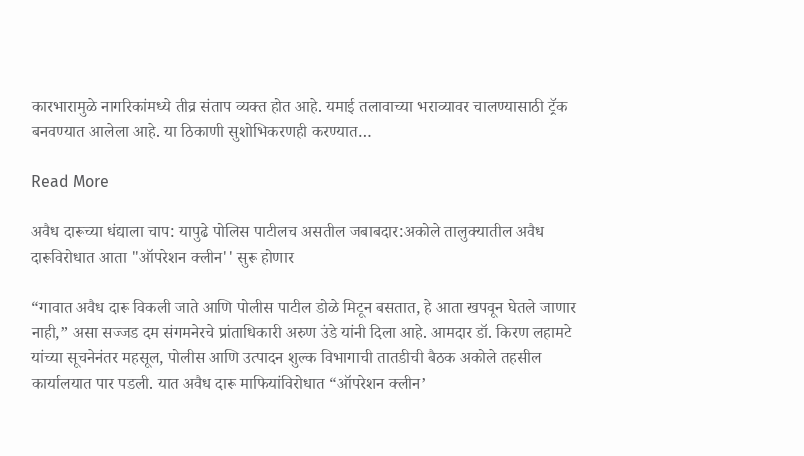कारभारामुळे नागरिकांमध्ये तीव्र संताप व्यक्त होत आहे. यमाई तलावाच्या भराव्यावर चालण्यासाठी ट्रॅक बनवण्यात आलेला आहे. या ठिकाणी सुशोभिकरणही करण्यात…

Read More

अवैध दारूच्या धंद्याला चाप: यापुढे पोलिस पाटीलच असतील जबाबदार:अकोले तालुक्यातील अवैध दारूविरोधात आता "ऑपरेशन क्लीन'' सुरू होणार

“गावात अवैध दारू विकली जाते आणि पोलीस पाटील डोळे मिटून बसतात, हे आता खपवून घेतले जाणार नाही,” असा सज्जड दम संगमनेरचे प्रांताधिकारी अरुण उंडे यांनी दिला आहे. आमदार डॉ. किरण लहामटे यांच्या सूचनेनंतर महसूल, पोलीस आणि उत्पादन शुल्क विभागाची तातडीची बैठक अकोले तहसील कार्यालयात पार पडली. यात अवैध दारू माफियांविरोधात “ऑपरेशन क्लीन’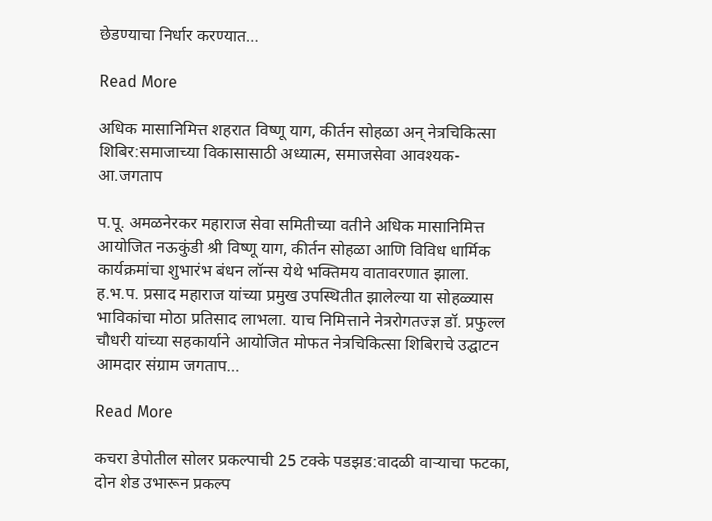छेडण्याचा निर्धार करण्यात…

Read More

अधिक मासानिमित्त शहरात विष्णू याग, कीर्तन सोहळा अन् नेत्रचिकित्सा शिबिर:समाजाच्या विकासासाठी अध्यात्म, समाजसेवा आवश्यक- आ.जगताप

प.पू. अमळनेरकर महाराज सेवा समितीच्या वतीने अधिक मासानिमित्त आयोजित नऊकुंडी श्री विष्णू याग, कीर्तन सोहळा आणि विविध धार्मिक कार्यक्रमांचा शुभारंभ बंधन लॉन्स येथे भक्तिमय वातावरणात झाला. ह.भ.प. प्रसाद महाराज यांच्या प्रमुख उपस्थितीत झालेल्या या सोहळ्यास भाविकांचा मोठा प्रतिसाद लाभला. याच निमित्ताने नेत्ररोगतज्ज्ञ डॉ. प्रफुल्ल चौधरी यांच्या सहकार्याने आयोजित मोफत नेत्रचिकित्सा शिबिराचे उद्घाटन आमदार संग्राम जगताप…

Read More

कचरा डेपोतील सोलर प्रकल्पाची 25 टक्के पडझड:वादळी वाऱ्याचा फटका, दोन शेड उभारून प्रकल्प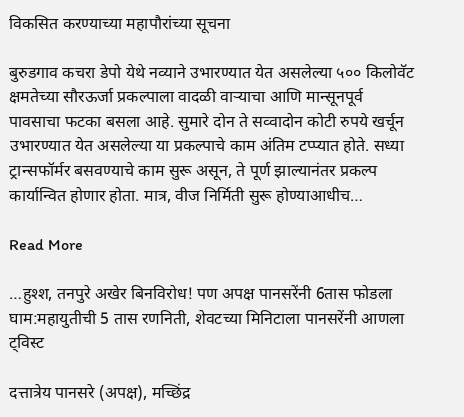विकसित करण्याच्या महापौरांच्या सूचना

बुरुडगाव कचरा डेपो येथे नव्याने उभारण्यात येत असलेल्या ५०० किलोवॅट क्षमतेच्या सौरऊर्जा प्रकल्पाला वादळी वाऱ्याचा आणि मान्सूनपूर्व पावसाचा फटका बसला आहे. सुमारे दोन ते सव्वादोन कोटी रुपये खर्चून उभारण्यात येत असलेल्या या प्रकल्पाचे काम अंतिम टप्प्यात होते. सध्या ट्रान्सफॉर्मर बसवण्याचे काम सुरू असून, ते पूर्ण झाल्यानंतर प्रकल्प कार्यान्वित होणार होता. मात्र, वीज निर्मिती सुरू होण्याआधीच…

Read More

…हुश्श, तनपुरे अखेर बिनविरोध! पण अपक्ष पानसरेंनी 6तास फोडला घाम:महायुतीची 5 तास रणनिती, शेवटच्या मिनिटाला पानसरेंनी आणला ट्विस्ट

दत्तात्रेय पानसरे (अपक्ष), मच्छिंद्र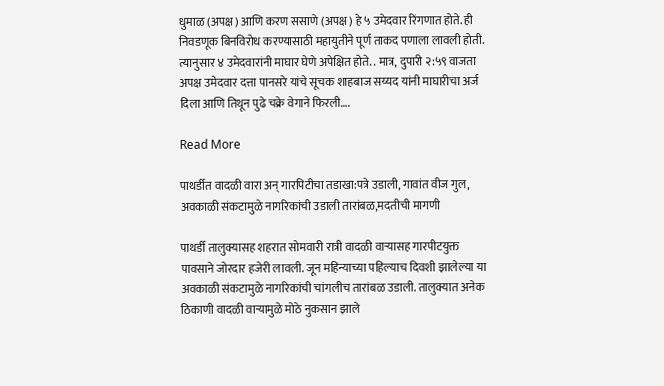धुमाळ (अपक्ष) आणि करण ससाणे (अपक्ष) हे ५ उमेदवार रिंगणात होते. ही निवडणूक बिनविरोध करण्यासाठी महायुतीने पूर्ण ताकद पणाला लावली होती. त्यानुसार ४ उमेदवारांनी माघार घेणे अपेक्षित होते. . मात्र, दुपारी २:५९ वाजता अपक्ष उमेदवार दत्ता पानसरे यांचे सूचक शाहबाज सय्यद यांनी माघारीचा अर्ज दिला आणि तिथून पुढे चक्रे वेगाने फिरली….

Read More

पाथर्डीत वादळी वारा अन् गारपिटीचा तडाखा:पत्रे उडाली, गावांत वीज गुल, अवकाळी संकटामुळे नागरिकांची उडाली तारांबळ,मदतीची मागणी

पाथर्डी तालुक्यासह शहरात सोमवारी रात्री वादळी वाऱ्यासह गारपीटयुक्त पावसाने जोरदार हजेरी लावली. जून महिन्याच्या पहिल्याच दिवशी झालेल्या या अवकाळी संकटामुळे नागरिकांची चांगलीच तारांबळ उडाली. तालुक्यात अनेक ठिकाणी वादळी वाऱ्यामुळे मोठे नुकसान झाले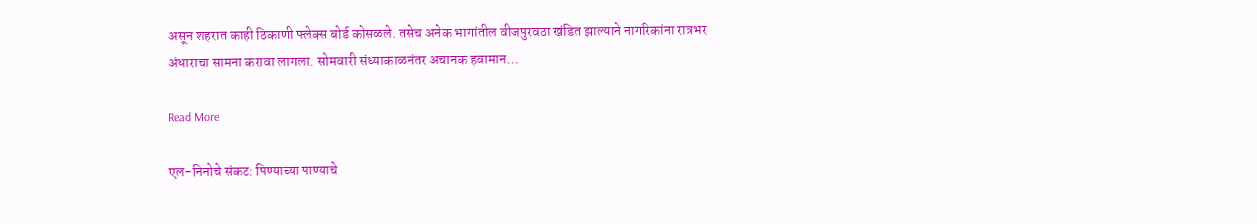असून शहरात काही ठिकाणी फ्लेक्स बोर्ड कोसळले. तसेच अनेक भागांतील वीजपुरवठा खंडित झाल्याने नागरिकांना रात्रभर अंधाराचा सामना करावा लागला. सोमवारी संध्याकाळनंतर अचानक हवामान…

Read More

एल-निनोचे संकट: पिण्याच्या पाण्याचे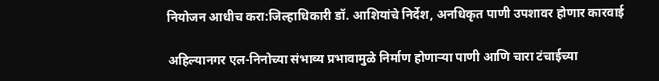नियोजन आधीच करा:जिल्हाधिकारी डॉ. आशियांचे निर्देश, अनधिकृत पाणी उपशावर होणार कारवाई

अहिल्यानगर एल-निनोच्या संभाव्य प्रभावामुळे निर्माण होणाऱ्या पाणी आणि चारा टंचाईच्या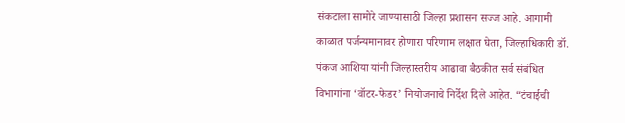संकटाला सामोरे जाण्यासाठी जिल्हा प्रशासन सज्ज आहे. आगामी काळात पर्जन्यमानावर होणारा परिणाम लक्षात घेता, जिल्हाधिकारी डॉ. पंकज आशिया यांनी जिल्हास्तरीय आढावा बैठकीत सर्व संबंधित विभागांना ‘वॉटर-फेडर’ नियोजनाचे निर्देश दिले आहेत. “टंचाईची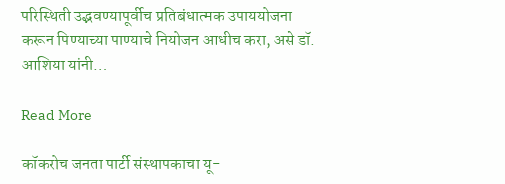परिस्थिती उद्भवण्यापूर्वीच प्रतिबंधात्मक उपाययोजना करून पिण्याच्या पाण्याचे नियोजन आधीच करा, असे डॉ. आशिया यांनी…

Read More

कॉकरोच जनता पार्टी संस्थापकाचा यू-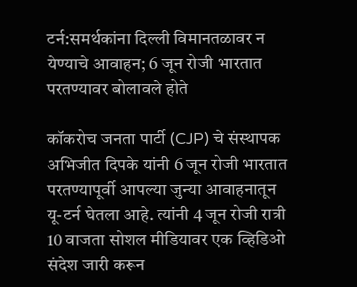टर्न:समर्थकांना दिल्ली विमानतळावर न येण्याचे आवाहन; 6 जून रोजी भारतात परतण्यावर बोलावले होते

कॉकरोच जनता पार्टी (CJP) चे संस्थापक अभिजीत दिपके यांनी 6 जून रोजी भारतात परतण्यापूर्वी आपल्या जुन्या आवाहनातून यू-टर्न घेतला आहे. त्यांनी 4 जून रोजी रात्री 10 वाजता सोशल मीडियावर एक व्हिडिओ संदेश जारी करून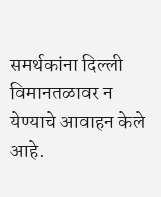समर्थकांना दिल्ली विमानतळावर न येण्याचे आवाहन केले आहे.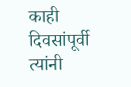काही दिवसांपूर्वी त्यांनी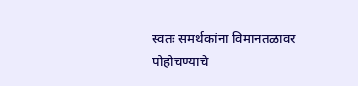स्वतः समर्थकांना विमानतळावर पोहोचण्याचे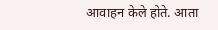आवाहन केले होते. आता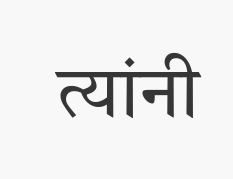त्यांनी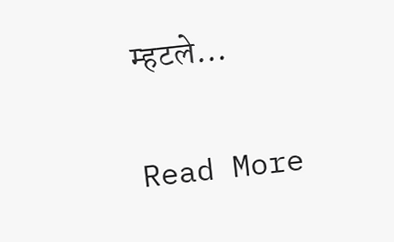म्हटले…

Read More